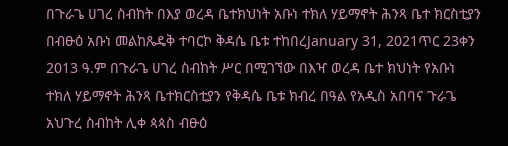በጉራጌ ሀገረ ስብከት በእያ ወረዳ ቤተክህነት አቡነ ተክለ ሃይማኖት ሕንጻ ቤተ ክርስቲያን በብፁዕ አቡነ መልከጼዴቅ ተባርኮ ቅዳሴ ቤቱ ተከበረJanuary 31, 2021ጥር 23ቀን 2013 ዓ.ም በጉራጌ ሀገረ ስብከት ሥር በሚገኘው በእዣ ወረዳ ቤተ ክህነት የአቡነ ተክለ ሃይማኖት ሕንጻ ቤተክርስቲያን የቅዳሴ ቤቱ ክብረ በዓል የአዲስ አበባና ጉራጌ አህጉረ ስብከት ሊቀ ጳጳስ ብፁዕ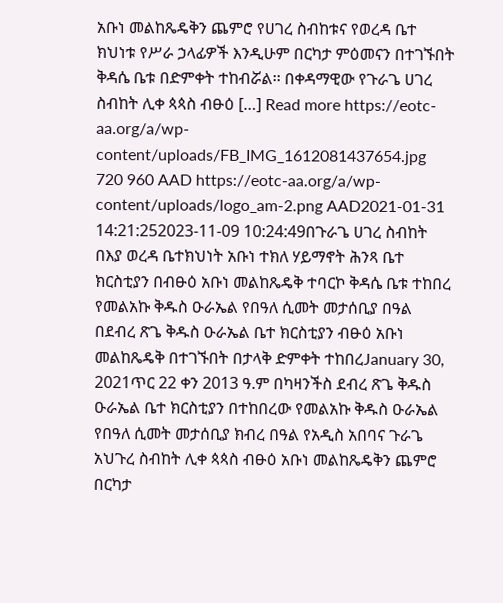አቡነ መልከጼዴቅን ጨምሮ የሀገረ ስብከቱና የወረዳ ቤተ ክህነቱ የሥራ ኃላፊዎች እንዲሁም በርካታ ምዕመናን በተገኙበት ቅዳሴ ቤቱ በድምቀት ተከብሯል፡፡ በቀዳማዊው የጉራጌ ሀገረ ስብከት ሊቀ ጳጳስ ብፁዕ […] Read more https://eotc-aa.org/a/wp-content/uploads/FB_IMG_1612081437654.jpg 720 960 AAD https://eotc-aa.org/a/wp-content/uploads/logo_am-2.png AAD2021-01-31 14:21:252023-11-09 10:24:49በጉራጌ ሀገረ ስብከት በእያ ወረዳ ቤተክህነት አቡነ ተክለ ሃይማኖት ሕንጻ ቤተ ክርስቲያን በብፁዕ አቡነ መልከጼዴቅ ተባርኮ ቅዳሴ ቤቱ ተከበረ
የመልአኩ ቅዱስ ዑራኤል የበዓለ ሲመት መታሰቢያ በዓል በደብረ ጽጌ ቅዱስ ዑራኤል ቤተ ክርስቲያን ብፁዕ አቡነ መልከጼዴቅ በተገኙበት በታላቅ ድምቀት ተከበረJanuary 30, 2021ጥር 22 ቀን 2013 ዓ.ም በካዛንችስ ደብረ ጽጌ ቅዱስ ዑራኤል ቤተ ክርስቲያን በተከበረው የመልአኩ ቅዱስ ዑራኤል የበዓለ ሲመት መታሰቢያ ክብረ በዓል የአዲስ አበባና ጉራጌ አህጉረ ስብከት ሊቀ ጳጳስ ብፁዕ አቡነ መልከጼዴቅን ጨምሮ በርካታ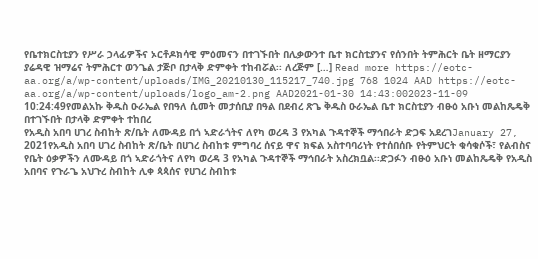የቤተክርስቲያን የሥራ ኃላፊዎችና ኦርቶዶክሳዊ ምዕመናን በተገኙበት በሊቃውንተ ቤተ ክርስቲያንና የሰንበት ትምሕርት ቤት ዘማርያን ያሬዳዊ ዝማሬና ትምሕርተ ወንጌል ታጅቦ በታላቅ ድምቀት ተከብሯል፡፡ ለረጅም […] Read more https://eotc-aa.org/a/wp-content/uploads/IMG_20210130_115217_740.jpg 768 1024 AAD https://eotc-aa.org/a/wp-content/uploads/logo_am-2.png AAD2021-01-30 14:43:002023-11-09 10:24:49የመልአኩ ቅዱስ ዑራኤል የበዓለ ሲመት መታሰቢያ በዓል በደብረ ጽጌ ቅዱስ ዑራኤል ቤተ ክርስቲያን ብፁዕ አቡነ መልከጼዴቅ በተገኙበት በታላቅ ድምቀት ተከበረ
የአዲስ አበባ ሀገረ ስብከት ጽ/ቤት ለሙዳይ በጎ ኣድራጎትና ለየካ ወረዳ 3 የአካል ጉዳተኞች ማኅበራት ድጋፍ አደረገJanuary 27, 2021የአዲስ አበባ ሀገረ ስብከት ጽ/ቤት በሀገረ ስብከቱ ምግባረ ሰናይ ዋና ክፍል አስተባባሪነት የተሰበሰቡ የትምህርት ቁሳቁሶች፣ የልብስና የቤት ዕቃዎችን ለሙዳይ በጎ ኣድራጎትና ለየካ ወረዳ 3 የአካል ጉዳተኞች ማኅበራት አስረክቧል፡፡ድጋፉን ብፁዕ አቡነ መልከጼዴቅ የአዲስ አበባና የጉራጌ አህጉረ ስብከት ሊቀ ጳጳሰና የሀገረ ስብከቱ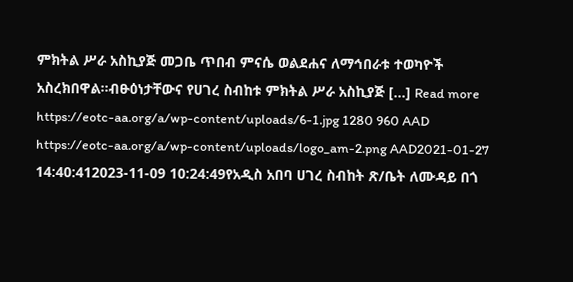ምክትል ሥራ አስኪያጅ መጋቤ ጥበብ ምናሴ ወልደሐና ለማኅበራቱ ተወካዮች አስረክበዋል፡፡ብፁዕነታቸውና የሀገረ ስብከቱ ምክትል ሥራ አስኪያጅ […] Read more https://eotc-aa.org/a/wp-content/uploads/6-1.jpg 1280 960 AAD https://eotc-aa.org/a/wp-content/uploads/logo_am-2.png AAD2021-01-27 14:40:412023-11-09 10:24:49የአዲስ አበባ ሀገረ ስብከት ጽ/ቤት ለሙዳይ በጎ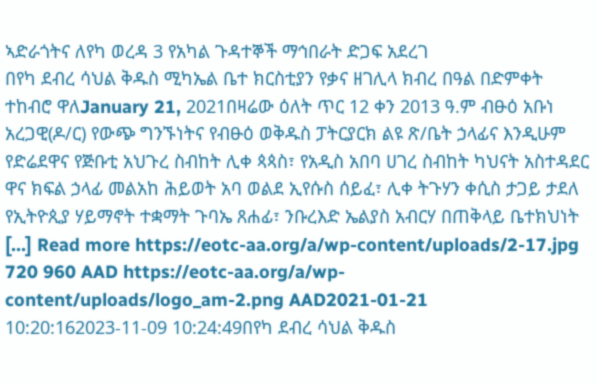ኣድራጎትና ለየካ ወረዳ 3 የአካል ጉዳተኞች ማኅበራት ድጋፍ አደረገ
በየካ ደብረ ሳህል ቅዱስ ሚካኤል ቤተ ክርስቲያን የቃና ዘገሊላ ክብረ በዓል በድምቀት ተከብሮ ዋለJanuary 21, 2021በዛሬው ዕለት ጥር 12 ቀን 2013 ዓ.ም ብፁዕ አቡነ አረጋዊ(ዶ/ር) የውጭ ግንኙነትና የብፁዕ ወቅዱስ ፓትርያርክ ልዩ ጽ/ቤት ኃላፊና እንዲሁም የድሬደዋና የጅቡቲ አህጉረ ስብከት ሊቀ ጳጳስ፣ የአዲስ አበባ ሀገረ ስብከት ካህናት አስተዳደር ዋና ክፍል ኃላፊ መልአከ ሕይወት አባ ወልደ ኢየሱስ ሰይፈ፣ ሊቀ ትጉሃን ቀሲስ ታጋይ ታደለ የኢትዮጲያ ሃይማኖት ተቋማት ጉባኤ ጸሐፊ፣ ንቡረእድ ኤልያስ አብርሃ በጠቅላይ ቤተክህነት […] Read more https://eotc-aa.org/a/wp-content/uploads/2-17.jpg 720 960 AAD https://eotc-aa.org/a/wp-content/uploads/logo_am-2.png AAD2021-01-21 10:20:162023-11-09 10:24:49በየካ ደብረ ሳህል ቅዱስ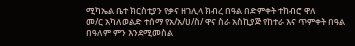ሚካኤል ቤተ ክርስቲያን የቃና ዘገሊላ ክብረ በዓል በድምቀት ተከብሮ ዋለ
መ/ር አካለወልድ ተሰማ የአ/አ/ሀ/ስ/ ዋና ስራ አስኪያጅ የከተራ እና ጥምቀት በዓል በዓለም ምን እንደሚመስል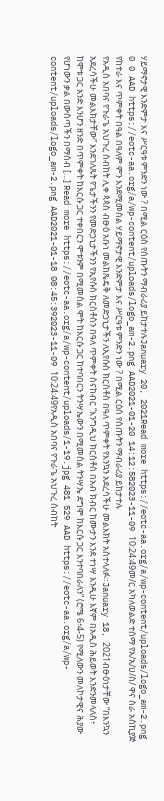ሃይማኖታዊ እንድምታ እና ሥርዓቱ ምንድን ነው ? በሚል ርዕስ የሰጡትን ማብራሪያ ይከታተሉJanuary 20, 2021Read more https://eotc-aa.org/a/wp-content/uploads/logo_am-2.png 0 0 AAD https://eotc-aa.org/a/wp-content/uploads/logo_am-2.png AAD2021-01-20 14:12:582023-11-09 10:24:49መ/ር አካለወልድ ተሰማ የአ/አ/ሀ/ስ/ ዋና ስራ አስኪያጅ የከተራ እና ጥምቀት በዓል በዓለም ምን እንደሚመስል ሃይማኖታዊ እንድምታ እና ሥርዓቱ ምንድን ነው ? በሚል ርዕስ የሰጡትን ማብራሪያ ይከታተሉ
የአዲስ አበባና የጉራጌ አህጉረ ስብከት ሊቀ ጳጳስ ብፁዕ አቡነ መልከጼዴቅ ለመድኃኒታችን ለኢየሱስ ክርስቶስ በዓለ ጥምቀት የእንኳን አደረሳችሁ መልእክት አስተላለፉ።January 18, 2021ብፁዕነታቸው “በእንኳን አደረሳችሁ መልእክታቸው” እንደገለጹት የጌታችንን የመድኃኒታችንን የኢየሱስ ክርስቶስን በዓለ ጥምቀት ስናከብር “እንግዲህ ክርስቶስ በአብ ክብር ከሙታን እንደ ተነሣ እንዲሁ እኛም በአዲስ ሕይወት እንድንመላለስ፥ ከሞቱ ጋር አንድ እንሆን ዘንድ በጥምቀት ከእርሱ ጋር ተቀበርን ሞቱንም በሚመስል ሞት ከእርሱ ጋር ከተባበርን ትንሣኤውን በሚመስል ትንሣኤ ደግሞ ከእርሱ ጋር እንተባበራለን” (ሮሜ 6፥4-5) የሚለውን መለኮታዊና ሕያው የሆነውን ቃል በውስጣችን በማሰብ […] Read more https://eotc-aa.org/a/wp-content/uploads/1-19.jpg 481 529 AAD https://eotc-aa.org/a/wp-content/uploads/logo_am-2.png AAD2021-01-18 08:45:392023-11-09 10:24:49የአዲስ አበባና የጉራጌ አህጉረ ስብከት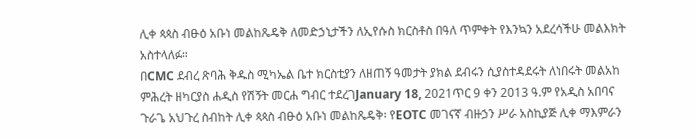ሊቀ ጳጳስ ብፁዕ አቡነ መልከጼዴቅ ለመድኃኒታችን ለኢየሱስ ክርስቶስ በዓለ ጥምቀት የእንኳን አደረሳችሁ መልእክት አስተላለፉ።
በCMC ደብረ ጽባሕ ቅዱስ ሚካኤል ቤተ ክርስቲያን ለዘጠኝ ዓመታት ያክል ደብሩን ሲያስተዳደሩት ለነበሩት መልአከ ምሕረት ዘካርያስ ሐዲስ የሽኝት መርሐ ግብር ተደረገJanuary 18, 2021ጥር 9 ቀን 2013 ዓ.ም የአዲስ አበባና ጉራጌ አህጉረ ስብከት ሊቀ ጳጳስ ብፁዕ አቡነ መልከጼዴቅ፡ የEOTC መገናኛ ብዙኃን ሥራ አስኪያጅ ሊቀ ማእምራን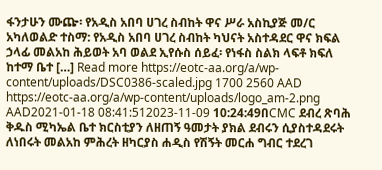ፋንታሁን ሙጬ፡ የአዲስ አበባ ሀገረ ስብከት ዋና ሥራ አስኪያጅ መ/ር አካለወልድ ተስማ: የአዲስ አበባ ሀገረ ስብከት ካህናት አስተዳደር ዋና ክፍል ኃላፊ መልአከ ሕይወት አባ ወልደ ኢየሱስ ሰይፈ፡ የነፋስ ስልክ ላፍቶ ክፍለ ከተማ ቤተ […] Read more https://eotc-aa.org/a/wp-content/uploads/DSC0386-scaled.jpg 1700 2560 AAD https://eotc-aa.org/a/wp-content/uploads/logo_am-2.png AAD2021-01-18 08:41:512023-11-09 10:24:49በCMC ደብረ ጽባሕ ቅዱስ ሚካኤል ቤተ ክርስቲያን ለዘጠኝ ዓመታት ያክል ደብሩን ሲያስተዳደሩት ለነበሩት መልአከ ምሕረት ዘካርያስ ሐዲስ የሽኝት መርሐ ግብር ተደረገ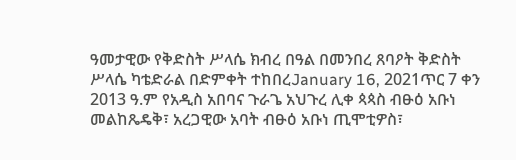ዓመታዊው የቅድስት ሥላሴ ክብረ በዓል በመንበረ ጸባዖት ቅድስት ሥላሴ ካቴድራል በድምቀት ተከበረJanuary 16, 2021ጥር 7 ቀን 2013 ዓ.ም የአዲስ አበባና ጉራጌ አህጉረ ሊቀ ጳጳስ ብፁዕ አቡነ መልከጼዴቅ፣ አረጋዊው አባት ብፁዕ አቡነ ጢሞቲዎስ፣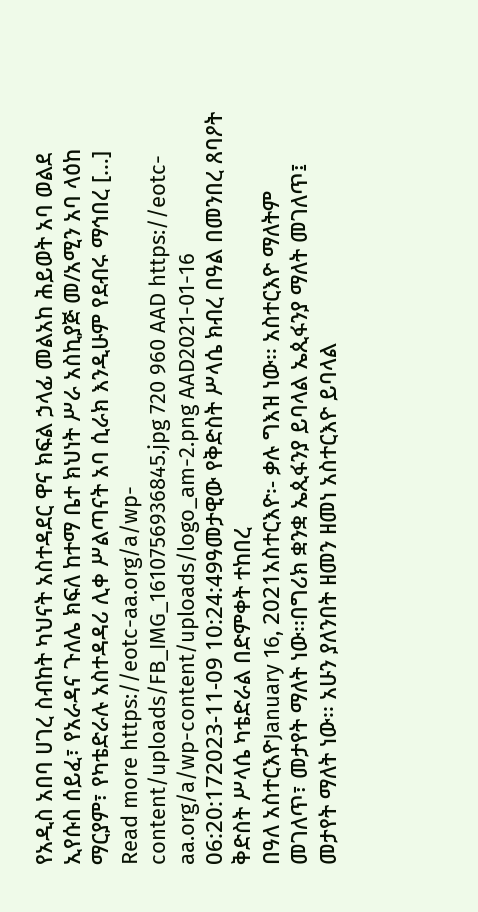የአዲስ አበባ ሀገረ ስብከት ካህናት አስተዳደር ዋና ክፍል ኃላፊ መልአከ ሕይወት አባ ወልደ ኢየሱስ ሰይፈ፣ የአራዳና ጉለሌ ክፍለ ከተማ ቤተ ክህነት ሥራ አስኪያጅ መ/አሚን አባ ላዕከ ማርያም፣ የካቴድራሉ አስተዳዳሪ ሊቀ ሥልጣናት አባ ሲራክ እንዲሁም የደብሩ ማኅበረ […] Read more https://eotc-aa.org/a/wp-content/uploads/FB_IMG_1610756936845.jpg 720 960 AAD https://eotc-aa.org/a/wp-content/uploads/logo_am-2.png AAD2021-01-16 06:20:172023-11-09 10:24:49ዓመታዊው የቅድስት ሥላሴ ክብረ በዓል በመንበረ ጸባዖት ቅድስት ሥላሴ ካቴድራል በድምቀት ተከበረ
በዓለ አስተርእዮJanuary 16, 2021አስተርእዮ፡- ቃሉ ግእዝ ነው፡፡ አስተርእዮ ማለትም መገለጥ፣ መታየት ማለት ነው፡፡በግሪክ ቋንቋ ኤጲፋንያ ይባላል ኤጲፋንያ ማለት መገለጥ፤ መታየት ማለት ነው፡፡ አሁን ያለንበት ዘመን ዘመነ አስተርእዮ ይባላል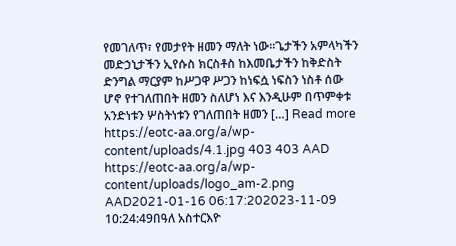የመገለጥ፣ የመታየት ዘመን ማለት ነው፡፡ጌታችን አምላካችን መድኃኒታችን ኢየሱስ ክርስቶስ ከእመቤታችን ከቅድስት ድንግል ማርያም ከሥጋዋ ሥጋን ከነፍሷ ነፍስን ነስቶ ሰው ሆኖ የተገለጠበት ዘመን ስለሆነ እና እንዲሁም በጥምቀቱ አንድነቱን ሦስትነቱን የገለጠበት ዘመን […] Read more https://eotc-aa.org/a/wp-content/uploads/4.1.jpg 403 403 AAD https://eotc-aa.org/a/wp-content/uploads/logo_am-2.png AAD2021-01-16 06:17:202023-11-09 10:24:49በዓለ አስተርእዮ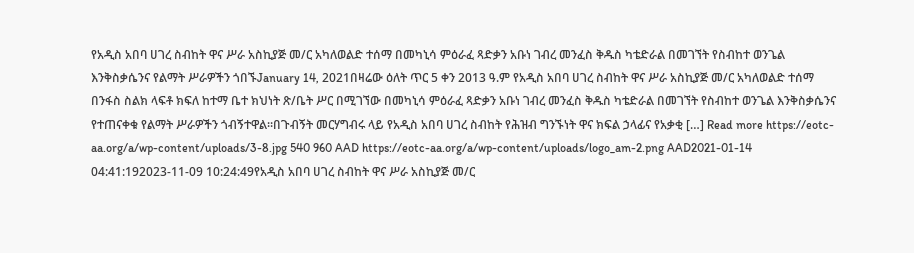የአዲስ አበባ ሀገረ ስብከት ዋና ሥራ አስኪያጅ መ/ር አካለወልድ ተሰማ በመካኒሳ ምዕራፈ ጻድቃን አቡነ ገብረ መንፈስ ቅዱስ ካቴድራል በመገኘት የስብከተ ወንጌል እንቅስቃሴንና የልማት ሥራዎችን ጎበኙJanuary 14, 2021በዛሬው ዕለት ጥር 5 ቀን 2013 ዓ.ም የአዲስ አበባ ሀገረ ስብከት ዋና ሥራ አስኪያጅ መ/ር አካለወልድ ተሰማ በንፋስ ስልክ ላፍቶ ክፍለ ከተማ ቤተ ክህነት ጽ/ቤት ሥር በሚገኘው በመካኒሳ ምዕራፈ ጻድቃን አቡነ ገብረ መንፈስ ቅዱስ ካቴድራል በመገኘት የስብከተ ወንጌል እንቅስቃሴንና የተጠናቀቁ የልማት ሥራዎችን ጎብኝተዋል።በጉብኝት መርሃግብሩ ላይ የአዲስ አበባ ሀገረ ስብከት የሕዝብ ግንኙነት ዋና ክፍል ኃላፊና የአቃቂ […] Read more https://eotc-aa.org/a/wp-content/uploads/3-8.jpg 540 960 AAD https://eotc-aa.org/a/wp-content/uploads/logo_am-2.png AAD2021-01-14 04:41:192023-11-09 10:24:49የአዲስ አበባ ሀገረ ስብከት ዋና ሥራ አስኪያጅ መ/ር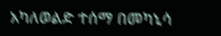አካለወልድ ተሰማ በመካኒሳ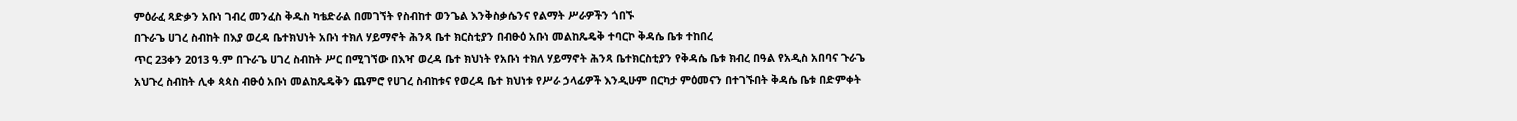ምዕራፈ ጻድቃን አቡነ ገብረ መንፈስ ቅዱስ ካቴድራል በመገኘት የስብከተ ወንጌል እንቅስቃሴንና የልማት ሥራዎችን ጎበኙ
በጉራጌ ሀገረ ስብከት በእያ ወረዳ ቤተክህነት አቡነ ተክለ ሃይማኖት ሕንጻ ቤተ ክርስቲያን በብፁዕ አቡነ መልከጼዴቅ ተባርኮ ቅዳሴ ቤቱ ተከበረ
ጥር 23ቀን 2013 ዓ.ም በጉራጌ ሀገረ ስብከት ሥር በሚገኘው በእዣ ወረዳ ቤተ ክህነት የአቡነ ተክለ ሃይማኖት ሕንጻ ቤተክርስቲያን የቅዳሴ ቤቱ ክብረ በዓል የአዲስ አበባና ጉራጌ አህጉረ ስብከት ሊቀ ጳጳስ ብፁዕ አቡነ መልከጼዴቅን ጨምሮ የሀገረ ስብከቱና የወረዳ ቤተ ክህነቱ የሥራ ኃላፊዎች እንዲሁም በርካታ ምዕመናን በተገኙበት ቅዳሴ ቤቱ በድምቀት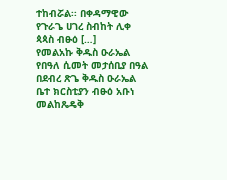ተከብሯል፡፡ በቀዳማዊው የጉራጌ ሀገረ ስብከት ሊቀ ጳጳስ ብፁዕ […]
የመልአኩ ቅዱስ ዑራኤል የበዓለ ሲመት መታሰቢያ በዓል በደብረ ጽጌ ቅዱስ ዑራኤል ቤተ ክርስቲያን ብፁዕ አቡነ መልከጼዴቅ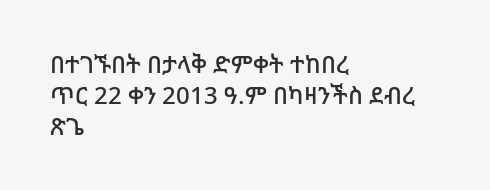በተገኙበት በታላቅ ድምቀት ተከበረ
ጥር 22 ቀን 2013 ዓ.ም በካዛንችስ ደብረ ጽጌ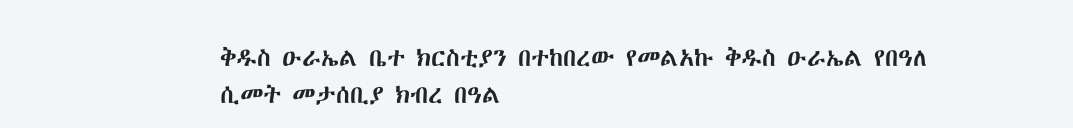ቅዱስ ዑራኤል ቤተ ክርስቲያን በተከበረው የመልአኩ ቅዱስ ዑራኤል የበዓለ ሲመት መታሰቢያ ክብረ በዓል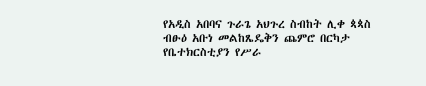የአዲስ አበባና ጉራጌ አህጉረ ስብከት ሊቀ ጳጳስ ብፁዕ አቡነ መልከጼዴቅን ጨምሮ በርካታ የቤተክርስቲያን የሥራ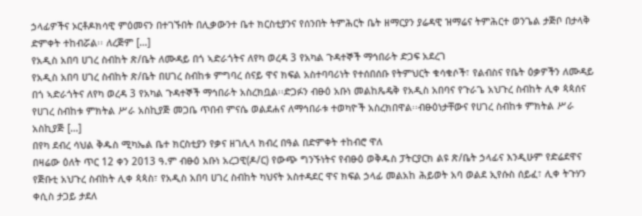ኃላፊዎችና ኦርቶዶክሳዊ ምዕመናን በተገኙበት በሊቃውንተ ቤተ ክርስቲያንና የሰንበት ትምሕርት ቤት ዘማርያን ያሬዳዊ ዝማሬና ትምሕርተ ወንጌል ታጅቦ በታላቅ ድምቀት ተከብሯል፡፡ ለረጅም […]
የአዲስ አበባ ሀገረ ስብከት ጽ/ቤት ለሙዳይ በጎ ኣድራጎትና ለየካ ወረዳ 3 የአካል ጉዳተኞች ማኅበራት ድጋፍ አደረገ
የአዲስ አበባ ሀገረ ስብከት ጽ/ቤት በሀገረ ስብከቱ ምግባረ ሰናይ ዋና ክፍል አስተባባሪነት የተሰበሰቡ የትምህርት ቁሳቁሶች፣ የልብስና የቤት ዕቃዎችን ለሙዳይ በጎ ኣድራጎትና ለየካ ወረዳ 3 የአካል ጉዳተኞች ማኅበራት አስረክቧል፡፡ድጋፉን ብፁዕ አቡነ መልከጼዴቅ የአዲስ አበባና የጉራጌ አህጉረ ስብከት ሊቀ ጳጳሰና የሀገረ ስብከቱ ምክትል ሥራ አስኪያጅ መጋቤ ጥበብ ምናሴ ወልደሐና ለማኅበራቱ ተወካዮች አስረክበዋል፡፡ብፁዕነታቸውና የሀገረ ስብከቱ ምክትል ሥራ አስኪያጅ […]
በየካ ደብረ ሳህል ቅዱስ ሚካኤል ቤተ ክርስቲያን የቃና ዘገሊላ ክብረ በዓል በድምቀት ተከብሮ ዋለ
በዛሬው ዕለት ጥር 12 ቀን 2013 ዓ.ም ብፁዕ አቡነ አረጋዊ(ዶ/ር) የውጭ ግንኙነትና የብፁዕ ወቅዱስ ፓትርያርክ ልዩ ጽ/ቤት ኃላፊና እንዲሁም የድሬደዋና የጅቡቲ አህጉረ ስብከት ሊቀ ጳጳስ፣ የአዲስ አበባ ሀገረ ስብከት ካህናት አስተዳደር ዋና ክፍል ኃላፊ መልአከ ሕይወት አባ ወልደ ኢየሱስ ሰይፈ፣ ሊቀ ትጉሃን ቀሲስ ታጋይ ታደለ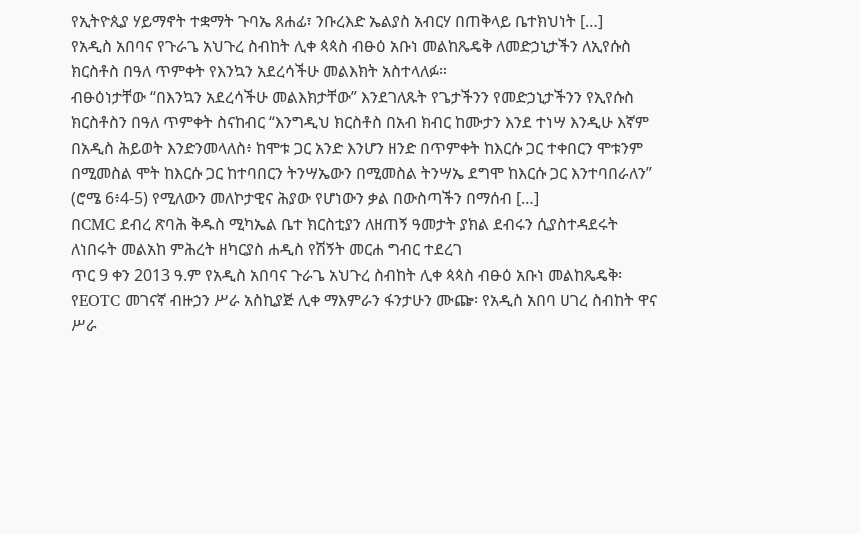የኢትዮጲያ ሃይማኖት ተቋማት ጉባኤ ጸሐፊ፣ ንቡረእድ ኤልያስ አብርሃ በጠቅላይ ቤተክህነት […]
የአዲስ አበባና የጉራጌ አህጉረ ስብከት ሊቀ ጳጳስ ብፁዕ አቡነ መልከጼዴቅ ለመድኃኒታችን ለኢየሱስ ክርስቶስ በዓለ ጥምቀት የእንኳን አደረሳችሁ መልእክት አስተላለፉ።
ብፁዕነታቸው “በእንኳን አደረሳችሁ መልእክታቸው” እንደገለጹት የጌታችንን የመድኃኒታችንን የኢየሱስ ክርስቶስን በዓለ ጥምቀት ስናከብር “እንግዲህ ክርስቶስ በአብ ክብር ከሙታን እንደ ተነሣ እንዲሁ እኛም በአዲስ ሕይወት እንድንመላለስ፥ ከሞቱ ጋር አንድ እንሆን ዘንድ በጥምቀት ከእርሱ ጋር ተቀበርን ሞቱንም በሚመስል ሞት ከእርሱ ጋር ከተባበርን ትንሣኤውን በሚመስል ትንሣኤ ደግሞ ከእርሱ ጋር እንተባበራለን” (ሮሜ 6፥4-5) የሚለውን መለኮታዊና ሕያው የሆነውን ቃል በውስጣችን በማሰብ […]
በCMC ደብረ ጽባሕ ቅዱስ ሚካኤል ቤተ ክርስቲያን ለዘጠኝ ዓመታት ያክል ደብሩን ሲያስተዳደሩት ለነበሩት መልአከ ምሕረት ዘካርያስ ሐዲስ የሽኝት መርሐ ግብር ተደረገ
ጥር 9 ቀን 2013 ዓ.ም የአዲስ አበባና ጉራጌ አህጉረ ስብከት ሊቀ ጳጳስ ብፁዕ አቡነ መልከጼዴቅ፡ የEOTC መገናኛ ብዙኃን ሥራ አስኪያጅ ሊቀ ማእምራን ፋንታሁን ሙጬ፡ የአዲስ አበባ ሀገረ ስብከት ዋና ሥራ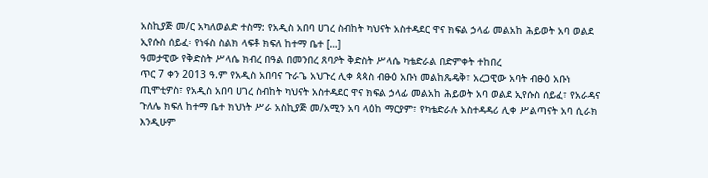አስኪያጅ መ/ር አካለወልድ ተስማ: የአዲስ አበባ ሀገረ ስብከት ካህናት አስተዳደር ዋና ክፍል ኃላፊ መልአከ ሕይወት አባ ወልደ ኢየሱስ ሰይፈ፡ የነፋስ ስልክ ላፍቶ ክፍለ ከተማ ቤተ […]
ዓመታዊው የቅድስት ሥላሴ ክብረ በዓል በመንበረ ጸባዖት ቅድስት ሥላሴ ካቴድራል በድምቀት ተከበረ
ጥር 7 ቀን 2013 ዓ.ም የአዲስ አበባና ጉራጌ አህጉረ ሊቀ ጳጳስ ብፁዕ አቡነ መልከጼዴቅ፣ አረጋዊው አባት ብፁዕ አቡነ ጢሞቲዎስ፣ የአዲስ አበባ ሀገረ ስብከት ካህናት አስተዳደር ዋና ክፍል ኃላፊ መልአከ ሕይወት አባ ወልደ ኢየሱስ ሰይፈ፣ የአራዳና ጉለሌ ክፍለ ከተማ ቤተ ክህነት ሥራ አስኪያጅ መ/አሚን አባ ላዕከ ማርያም፣ የካቴድራሉ አስተዳዳሪ ሊቀ ሥልጣናት አባ ሲራክ እንዲሁም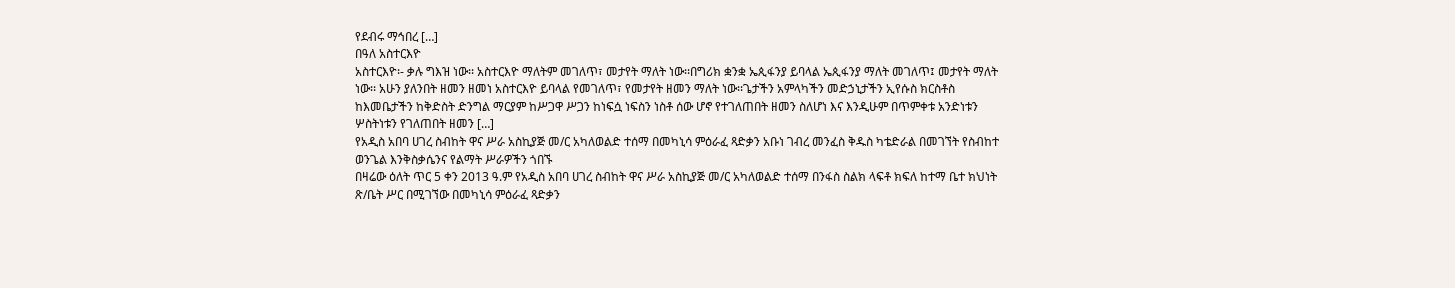የደብሩ ማኅበረ […]
በዓለ አስተርእዮ
አስተርእዮ፡- ቃሉ ግእዝ ነው፡፡ አስተርእዮ ማለትም መገለጥ፣ መታየት ማለት ነው፡፡በግሪክ ቋንቋ ኤጲፋንያ ይባላል ኤጲፋንያ ማለት መገለጥ፤ መታየት ማለት ነው፡፡ አሁን ያለንበት ዘመን ዘመነ አስተርእዮ ይባላል የመገለጥ፣ የመታየት ዘመን ማለት ነው፡፡ጌታችን አምላካችን መድኃኒታችን ኢየሱስ ክርስቶስ ከእመቤታችን ከቅድስት ድንግል ማርያም ከሥጋዋ ሥጋን ከነፍሷ ነፍስን ነስቶ ሰው ሆኖ የተገለጠበት ዘመን ስለሆነ እና እንዲሁም በጥምቀቱ አንድነቱን ሦስትነቱን የገለጠበት ዘመን […]
የአዲስ አበባ ሀገረ ስብከት ዋና ሥራ አስኪያጅ መ/ር አካለወልድ ተሰማ በመካኒሳ ምዕራፈ ጻድቃን አቡነ ገብረ መንፈስ ቅዱስ ካቴድራል በመገኘት የስብከተ ወንጌል እንቅስቃሴንና የልማት ሥራዎችን ጎበኙ
በዛሬው ዕለት ጥር 5 ቀን 2013 ዓ.ም የአዲስ አበባ ሀገረ ስብከት ዋና ሥራ አስኪያጅ መ/ር አካለወልድ ተሰማ በንፋስ ስልክ ላፍቶ ክፍለ ከተማ ቤተ ክህነት ጽ/ቤት ሥር በሚገኘው በመካኒሳ ምዕራፈ ጻድቃን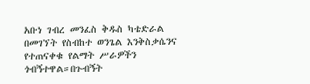አቡነ ገብረ መንፈስ ቅዱስ ካቴድራል በመገኘት የስብከተ ወንጌል እንቅስቃሴንና የተጠናቀቁ የልማት ሥራዎችን ጎብኝተዋል።በጉብኝት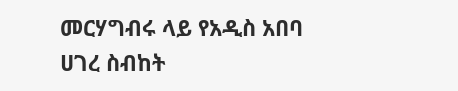መርሃግብሩ ላይ የአዲስ አበባ ሀገረ ስብከት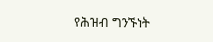የሕዝብ ግንኙነት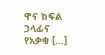ዋና ክፍል ኃላፊና የአቃቂ […]